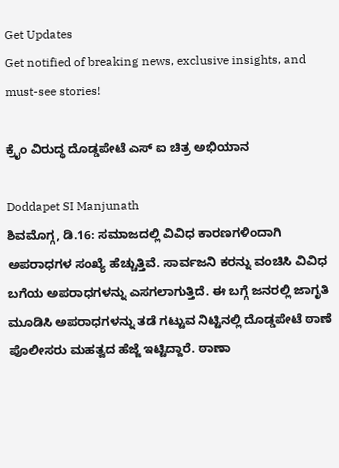Get Updates
Get notified of breaking news, exclusive insights, and must-see stories!

ಕ್ರೈಂ ವಿರುದ್ಧ ದೊಡ್ಡಪೇಟೆ ಎಸ್ ಐ ಚಿತ್ರ ಅಭಿಯಾನ

Doddapet SI Manjunath
ಶಿವಮೊಗ್ಗ, ಡಿ.16: ಸಮಾಜದಲ್ಲಿ ವಿವಿಧ ಕಾರಣಗಳಿಂದಾಗಿ ಅಪರಾಧಗಳ ಸಂಖ್ಯೆ ಹೆಚ್ಚುತ್ತಿವೆ. ಸಾರ್ವಜನಿ ಕರನ್ನು ವಂಚಿಸಿ ವಿವಿಧ ಬಗೆಯ ಅಪರಾಧಗಳನ್ನು ಎಸಗಲಾಗುತ್ತಿದೆ. ಈ ಬಗ್ಗೆ ಜನರಲ್ಲಿ ಜಾಗೃತಿ ಮೂಡಿಸಿ ಅಪರಾಧಗಳನ್ನು ತಡೆ ಗಟ್ಟುವ ನಿಟ್ಟಿನಲ್ಲಿ ದೊಡ್ಡಪೇಟೆ ಠಾಣೆ ಪೊಲೀಸರು ಮಹತ್ವದ ಹೆಜ್ಜೆ ಇಟ್ಟಿದ್ದಾರೆ. ಠಾಣಾ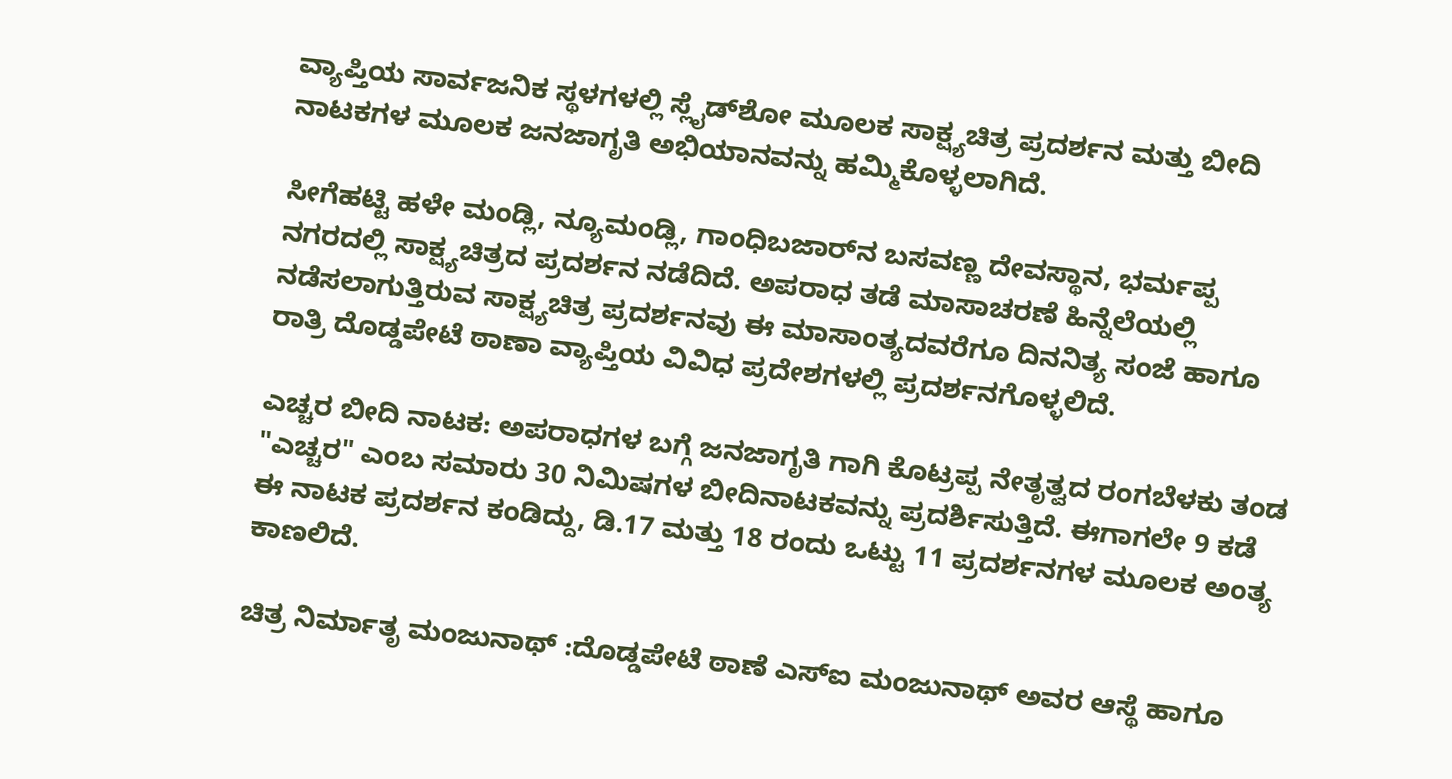ವ್ಯಾಪ್ತಿಯ ಸಾರ್ವಜನಿಕ ಸ್ಥಳಗಳಲ್ಲಿ ಸ್ಲೈಡ್‌ಶೋ ಮೂಲಕ ಸಾಕ್ಷ್ಯಚಿತ್ರ ಪ್ರದರ್ಶನ ಮತ್ತು ಬೀದಿ ನಾಟಕಗಳ ಮೂಲಕ ಜನಜಾಗೃತಿ ಅಭಿಯಾನವನ್ನು ಹಮ್ಮಿಕೊಳ್ಳಲಾಗಿದೆ.

ಸೀಗೆಹಟ್ಟಿ ಹಳೇ ಮಂಡ್ಲಿ, ನ್ಯೂಮಂಡ್ಲಿ, ಗಾಂಧಿಬಜಾರ್‌ನ ಬಸವಣ್ಣ ದೇವಸ್ಥಾನ, ಭರ್ಮಪ್ಪ ನಗರದಲ್ಲಿ ಸಾಕ್ಷ್ಯಚಿತ್ರದ ಪ್ರದರ್ಶನ ನಡೆದಿದೆ. ಅಪರಾಧ ತಡೆ ಮಾಸಾಚರಣೆ ಹಿನ್ನೆಲೆಯಲ್ಲಿ ನಡೆಸಲಾಗುತ್ತಿರುವ ಸಾಕ್ಷ್ಯಚಿತ್ರ ಪ್ರದರ್ಶನವು ಈ ಮಾಸಾಂತ್ಯದವರೆಗೂ ದಿನನಿತ್ಯ ಸಂಜೆ ಹಾಗೂ ರಾತ್ರಿ ದೊಡ್ಡಪೇಟೆ ಠಾಣಾ ವ್ಯಾಪ್ತಿಯ ವಿವಿಧ ಪ್ರದೇಶಗಳಲ್ಲಿ ಪ್ರದರ್ಶನಗೊಳ್ಳಲಿದೆ.

ಎಚ್ಚರ ಬೀದಿ ನಾಟಕ: ಅಪರಾಧಗಳ ಬಗ್ಗೆ ಜನಜಾಗೃತಿ ಗಾಗಿ ಕೊಟ್ರಪ್ಪ ನೇತೃತ್ವದ ರಂಗಬೆಳಕು ತಂಡ "ಎಚ್ಚರ" ಎಂಬ ಸಮಾರು 30 ನಿಮಿಷಗಳ ಬೀದಿನಾಟಕವನ್ನು ಪ್ರದರ್ಶಿಸುತ್ತಿದೆ. ಈಗಾಗಲೇ 9 ಕಡೆ ಈ ನಾಟಕ ಪ್ರದರ್ಶನ ಕಂಡಿದ್ದು, ಡಿ.17 ಮತ್ತು 18 ರಂದು ಒಟ್ಟು 11 ಪ್ರದರ್ಶನಗಳ ಮೂಲಕ ಅಂತ್ಯ ಕಾಣಲಿದೆ.

ಚಿತ್ರ ನಿರ್ಮಾತೃ ಮಂಜುನಾಥ್ :ದೊಡ್ಡಪೇಟೆ ಠಾಣೆ ಎಸ್‌ಐ ಮಂಜುನಾಥ್ ಅವರ ಆಸ್ಥೆ ಹಾಗೂ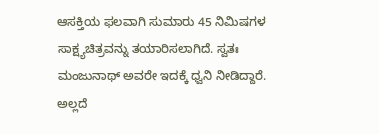ಆಸಕ್ತಿಯ ಫಲವಾಗಿ ಸುಮಾರು 45 ನಿಮಿಷಗಳ ಸಾಕ್ಷ್ಯಚಿತ್ರವನ್ನು ತಯಾರಿಸಲಾಗಿದೆ. ಸ್ವತಃ ಮಂಜುನಾಥ್ ಅವರೇ ಇದಕ್ಕೆ ಧ್ವನಿ ನೀಡಿದ್ದಾರೆ. ಅಲ್ಲದೆ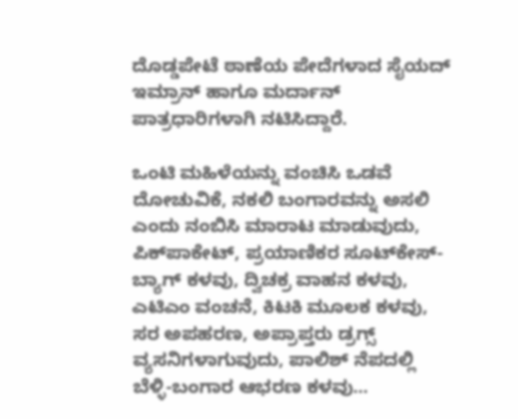ದೊಡ್ಡಪೇಟೆ ಠಾಣೆಯ ಪೇದೆಗಳಾದ ಸೈಯದ್ ಇಮ್ರಾನ್ ಹಾಗೂ ಮರ್ದಾನ್ ಪಾತ್ರಧಾರಿಗಳಾಗಿ ನಟಿಸಿದ್ದಾರೆ.

ಒಂಟಿ ಮಹಿಳೆಯನ್ನು ವಂಚಿಸಿ ಒಡವೆ ದೋಚುವಿಕೆ, ನಕಲಿ ಬಂಗಾರವನ್ನು ಅಸಲಿ ಎಂದು ನಂಬಿಸಿ ಮಾರಾಟ ಮಾಡುವುದು, ಪಿಕ್‌ಪಾಕೇಟ್, ಪ್ರಯಾಣಿಕರ ಸೂಟ್‌ಕೇಸ್-ಬ್ಯಾಗ್ ಕಳವು, ದ್ವಿಚಕ್ರ ವಾಹನ ಕಳವು, ಎಟಿಎಂ ವಂಚನೆ, ಕಿಟಕಿ ಮೂಲಕ ಕಳವು, ಸರ ಅಪಹರಣ, ಅಪ್ರಾಪ್ತರು ಡ್ರಗ್ಸ್ ವ್ಯಸನಿಗಳಾಗುವುದು, ಪಾಲಿಶ್ ನೆಪದಲ್ಲಿ ಬೆಳ್ಳಿ-ಬಂಗಾರ ಆಭರಣ ಕಳವು...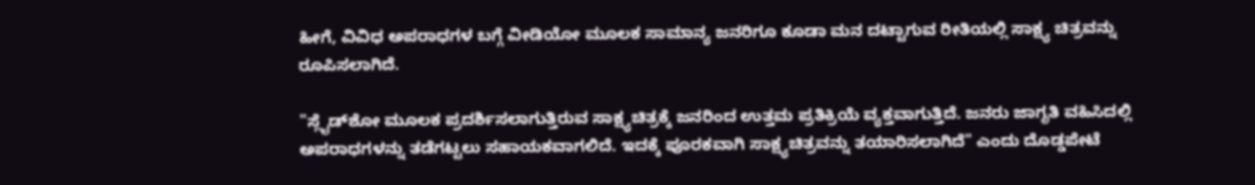ಹೀಗೆ, ವಿವಿಧ ಅಪರಾಧಗಳ ಬಗ್ಗೆ ವೀಡಿಯೋ ಮೂಲಕ ಸಾಮಾನ್ಯ ಜನರಿಗೂ ಕೂಡಾ ಮನ ದಟ್ಟಾಗುವ ರೀತಿಯಲ್ಲಿ ಸಾಕ್ಷ್ಯ ಚಿತ್ರವನ್ನು ರೂಪಿಸಲಾಗಿದೆ.

"ಸ್ಲೈಡ್‌ಶೋ ಮೂಲಕ ಪ್ರದರ್ಶಿಸಲಾಗುತ್ತಿರುವ ಸಾಕ್ಷ್ಯಚಿತ್ರಕ್ಕೆ ಜನರಿಂದ ಉತ್ತಮ ಪ್ರತಿಕ್ರಿಯೆ ವ್ಯಕ್ತವಾಗುತ್ತಿದೆ. ಜನರು ಜಾಗೃತಿ ವಹಿಸಿದಲ್ಲಿ ಅಪರಾಧಗಳನ್ನು ತಡೆಗಟ್ಟಲು ಸಹಾಯಕವಾಗಲಿದೆ. ಇದಕ್ಕೆ ಪೂರಕವಾಗಿ ಸಾಕ್ಷ್ಯಚಿತ್ರವನ್ನು ತಯಾರಿಸಲಾಗಿದೆ" ಎಂದು ದೊಡ್ಡಪೇಟೆ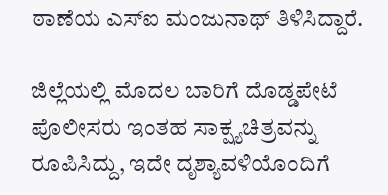ಠಾಣೆಯ ಎಸ್‌ಐ ಮಂಜುನಾಥ್ ತಿಳಿಸಿದ್ದಾರೆ.

ಜಿಲ್ಲೆಯಲ್ಲಿ ಮೊದಲ ಬಾರಿಗೆ ದೊಡ್ಡಪೇಟೆ ಪೊಲೀಸರು ಇಂತಹ ಸಾಕ್ಷ್ಯಚಿತ್ರವನ್ನು ರೂಪಿಸಿದ್ದು, ಇದೇ ದೃಶ್ಯಾವಳಿಯೊಂದಿಗೆ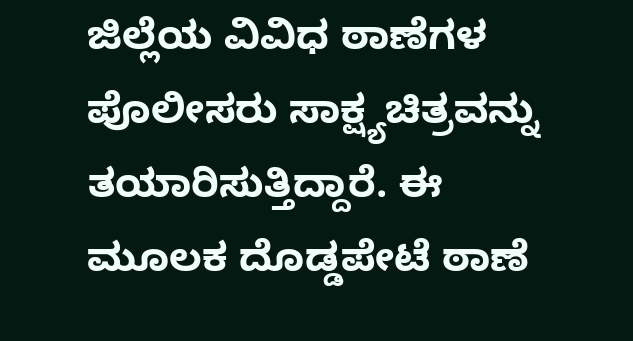ಜಿಲ್ಲೆಯ ವಿವಿಧ ಠಾಣೆಗಳ ಪೊಲೀಸರು ಸಾಕ್ಷ್ಯಚಿತ್ರವನ್ನು ತಯಾರಿಸುತ್ತಿದ್ದಾರೆ. ಈ ಮೂಲಕ ದೊಡ್ಡಪೇಟೆ ಠಾಣೆ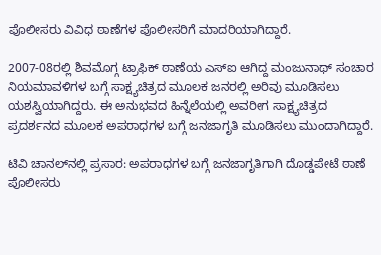ಪೊಲೀಸರು ವಿವಿಧ ಠಾಣೆಗಳ ಪೊಲೀಸರಿಗೆ ಮಾದರಿಯಾಗಿದ್ದಾರೆ.

2007-08ರಲ್ಲಿ ಶಿವಮೊಗ್ಗ ಟ್ರಾಫಿಕ್ ಠಾಣೆಯ ಎಸ್‌ಐ ಆಗಿದ್ದ ಮಂಜುನಾಥ್ ಸಂಚಾರ ನಿಯಮಾವಳಿಗಳ ಬಗ್ಗೆ ಸಾಕ್ಷ್ಯಚಿತ್ರದ ಮೂಲಕ ಜನರಲ್ಲಿ ಅರಿವು ಮೂಡಿಸಲು ಯಶಸ್ವಿಯಾಗಿದ್ದರು. ಈ ಅನುಭವದ ಹಿನ್ನೆಲೆಯಲ್ಲಿ ಅವರೀಗ ಸಾಕ್ಷ್ಯಚಿತ್ರದ ಪ್ರದರ್ಶನದ ಮೂಲಕ ಅಪರಾಧಗಳ ಬಗ್ಗೆ ಜನಜಾಗೃತಿ ಮೂಡಿಸಲು ಮುಂದಾಗಿದ್ದಾರೆ.

ಟಿವಿ ಚಾನಲ್‌ನಲ್ಲಿ ಪ್ರಸಾರ: ಅಪರಾಧಗಳ ಬಗ್ಗೆ ಜನಜಾಗೃತಿಗಾಗಿ ದೊಡ್ಡಪೇಟೆ ಠಾಣೆ ಪೊಲೀಸರು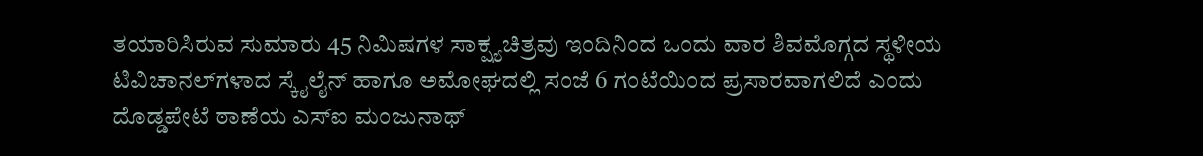ತಯಾರಿಸಿರುವ ಸುಮಾರು 45 ನಿಮಿಷಗಳ ಸಾಕ್ಷ್ಯಚಿತ್ರವು ಇಂದಿನಿಂದ ಒಂದು ವಾರ ಶಿವಮೊಗ್ಗದ ಸ್ಥಳೀಯ ಟಿವಿಚಾನಲ್‌ಗಳಾದ ಸ್ಕೈಲೈನ್ ಹಾಗೂ ಅಮೋಘದಲ್ಲಿ ಸಂಜೆ 6 ಗಂಟೆಯಿಂದ ಪ್ರಸಾರವಾಗಲಿದೆ ಎಂದು ದೊಡ್ಡಪೇಟೆ ಠಾಣೆಯ ಎಸ್‌ಐ ಮಂಜುನಾಥ್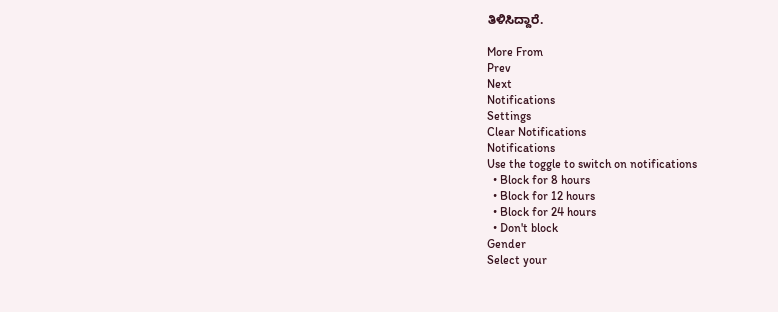ತಿಳಿಸಿದ್ದಾರೆ.

More From
Prev
Next
Notifications
Settings
Clear Notifications
Notifications
Use the toggle to switch on notifications
  • Block for 8 hours
  • Block for 12 hours
  • Block for 24 hours
  • Don't block
Gender
Select your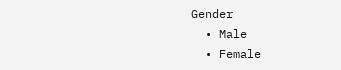Gender
  • Male
  • Female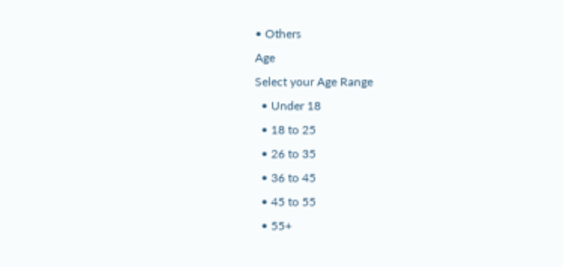• Others
Age
Select your Age Range
  • Under 18
  • 18 to 25
  • 26 to 35
  • 36 to 45
  • 45 to 55
  • 55+